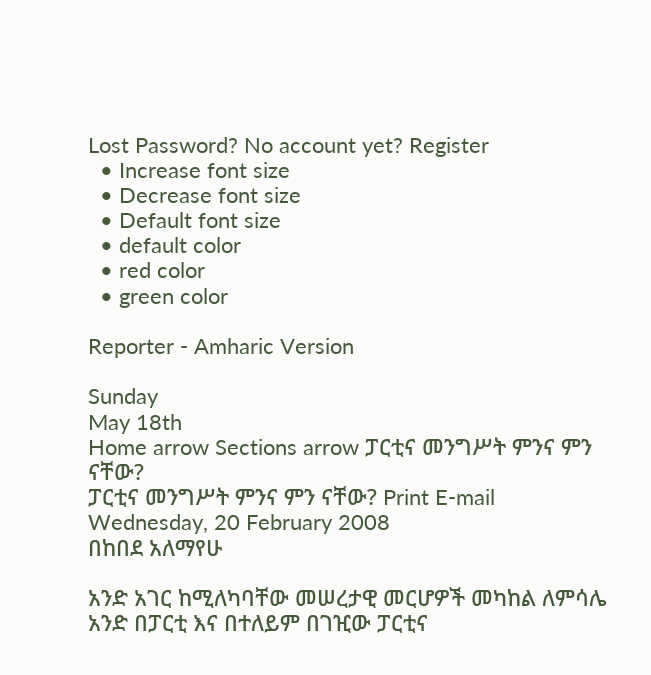Lost Password? No account yet? Register
  • Increase font size
  • Decrease font size
  • Default font size
  • default color
  • red color
  • green color

Reporter - Amharic Version

Sunday
May 18th
Home arrow Sections arrow ፓርቲና መንግሥት ምንና ምን ናቸው?
ፓርቲና መንግሥት ምንና ምን ናቸው? Print E-mail
Wednesday, 20 February 2008
በከበደ አለማየሁ

አንድ አገር ከሚለካባቸው መሠረታዊ መርሆዎች መካከል ለምሳሌ አንድ በፓርቲ እና በተለይም በገዢው ፓርቲና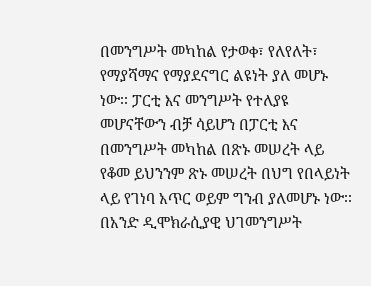በመንግሥት መካከል የታወቀ፣ የለየለት፣ የማያሻማና የማያደናግር ልዩነት ያለ መሆኑ ነው፡፡ ፓርቲ እና መንግሥት የተለያዩ መሆናቸውን ብቻ ሳይሆን በፓርቲ እና በመንግሥት መካከል በጽኑ መሠረት ላይ የቆመ ይህንንም ጽኑ መሠረት በህግ የበላይነት ላይ የገነባ አጥር ወይም ግንብ ያለመሆኑ ነው፡፡
በአንድ ዲሞክራሲያዊ ህገመንግሥት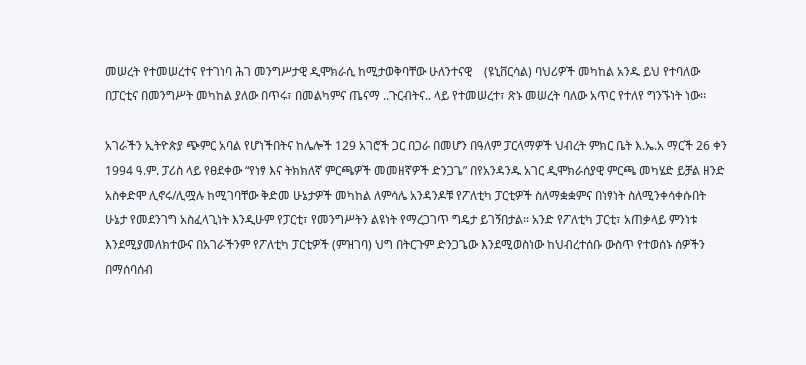መሠረት የተመሠረተና የተገነባ ሕገ መንግሥታዊ ዲሞክራሲ ከሚታወቅባቸው ሁለንተናዊ    (ዩኒቨርሳል) ባህሪዎች መካከል አንዱ ይህ የተባለው በፓርቲና በመንግሥት መካከል ያለው በጥሩ፣ በመልካምና ጤናማ ..ጉርብትና.. ላይ የተመሠረተ፣ ጽኑ መሠረት ባለው አጥር የተለየ ግንኙነት ነው፡፡

አገራችን ኢትዮጵያ ጭምር አባል የሆነችበትና ከሌሎች 129 አገሮች ጋር በጋራ በመሆን በዓለም ፓርላማዎች ህብረት ምክር ቤት እ.ኤ.አ ማርች 26 ቀን 1994 ዓ.ም. ፓሪስ ላይ የፀደቀው “የነፃ እና ትክክለኛ ምርጫዎች መመዘኛዎች ድንጋጌ” በየአንዳንዱ አገር ዲሞክራሰያዊ ምርጫ መካሄድ ይቻል ዘንድ አስቀድሞ ሊኖሩ/ሊሟሉ ከሚገባቸው ቅድመ ሁኔታዎች መካከል ለምሳሌ አንዳንዶቹ የፖለቲካ ፓርቲዎች ስለማቋቋምና በነፃነት ስለሚንቀሳቀሱበት ሁኔታ የመደንገግ አስፈላጊነት እንዲሁም የፓርቲ፣ የመንግሥትን ልዩነት የማረጋገጥ ግዴታ ይገኝበታል፡፡ አንድ የፖለቲካ ፓርቲ፣ አጠቃላይ ምንነቱ እንደሚያመለክተውና በአገራችንም የፖለቲካ ፓርቲዎች (ምዝገባ) ህግ በትርጉም ድንጋጌው እንደሚወስነው ከህብረተሰቡ ውስጥ የተወሰኑ ሰዎችን በማሰባሰብ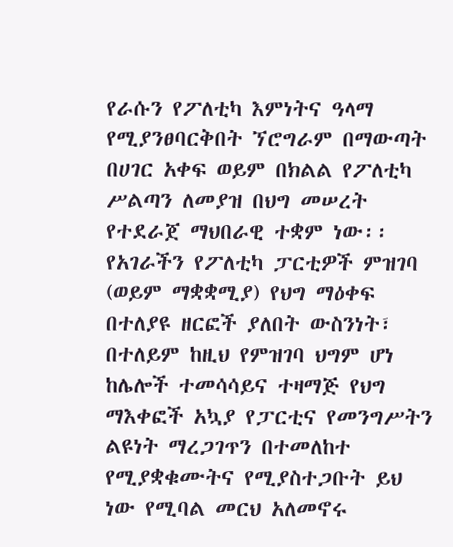የራሱን የፖለቲካ እምነትና ዓላማ የሚያንፀባርቅበት ኘሮግራም በማውጣት በሀገር አቀፍ ወይም በክልል የፖለቲካ ሥልጣን ለመያዝ በህግ መሠረት የተደራጀ ማህበራዊ ተቋም ነው፡፡ የአገራችን የፖለቲካ ፓርቲዎች ምዝገባ (ወይም ማቋቋሚያ) የህግ ማዕቀፍ በተለያዩ ዘርፎች ያለበት ውስንነት፣ በተለይም ከዚህ የምዝገባ ህግም ሆነ ከሌሎች ተመሳሳይና ተዛማጅ የህግ ማእቀፎች አኳያ የፓርቲና የመንግሥትን ልዩነት ማረጋገጥን በተመለከተ የሚያቋቁሙትና የሚያስተጋቡት ይህ ነው የሚባል መርህ አለመኖሩ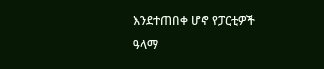እንደተጠበቀ ሆኖ የፓርቲዎች ዓላማ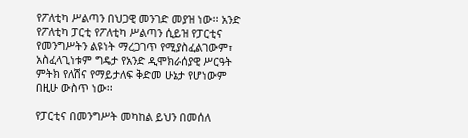የፖለቲካ ሥልጣን በህጋዊ መንገድ መያዝ ነው፡፡ አንድ የፖለቲካ ፓርቲ የፖለቲካ ሥልጣን ሲይዝ የፓርቲና የመንግሥትን ልዩነት ማረጋገጥ የሚያስፈልገውም፣ አስፈላጊነቱም ግዴታ የአንድ ዲሞክራሰያዊ ሥርዓት ምትክ የለሽና የማይታለፍ ቅድመ ሁኔታ የሆነውም በዚሁ ውስጥ ነው፡፡

የፓርቲና በመንግሥት መካከል ይህን በመሰለ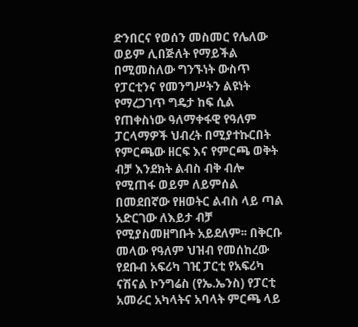ድንበርና የወሰን መስመር የሌለው ወይም ሊበጅለት የማይችል በሚመስለው ግንኙነት ውስጥ የፓርቲንና የመንግሥትን ልዩነት የማረጋገጥ ግዴታ ከፍ ሲል የጠቀስነው ዓለማቀፋዊ የዓለም ፓርላማዎች ህብረት በሚያተኩርበት የምርጫው ዘርፍ እና የምርጫ ወቅት ብቻ እንደክት ልብስ ብቅ ብሎ የሚጠፋ ወይም ለይምሰል በመደበኛው የዘወትር ልብስ ላይ ጣል አድርገው ለእይታ ብቻ የሚያስመዘግቡት አይደለም፡፡ በቅርቡ መላው የዓለም ህዝብ የመሰከረው የደቡብ አፍሪካ ገዢ ፓርቲ የአፍሪካ ናሽናል ኮንግሬስ (የኤ.ኤንስ) የፓርቲ አመራር አካላትና አባላት ምርጫ ላይ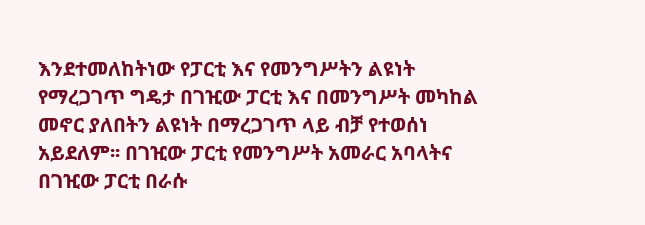እንደተመለከትነው የፓርቲ እና የመንግሥትን ልዩነት የማረጋገጥ ግዴታ በገዢው ፓርቲ እና በመንግሥት መካከል መኖር ያለበትን ልዩነት በማረጋገጥ ላይ ብቻ የተወሰነ አይደለም፡፡ በገዢው ፓርቲ የመንግሥት አመራር አባላትና በገዢው ፓርቲ በራሱ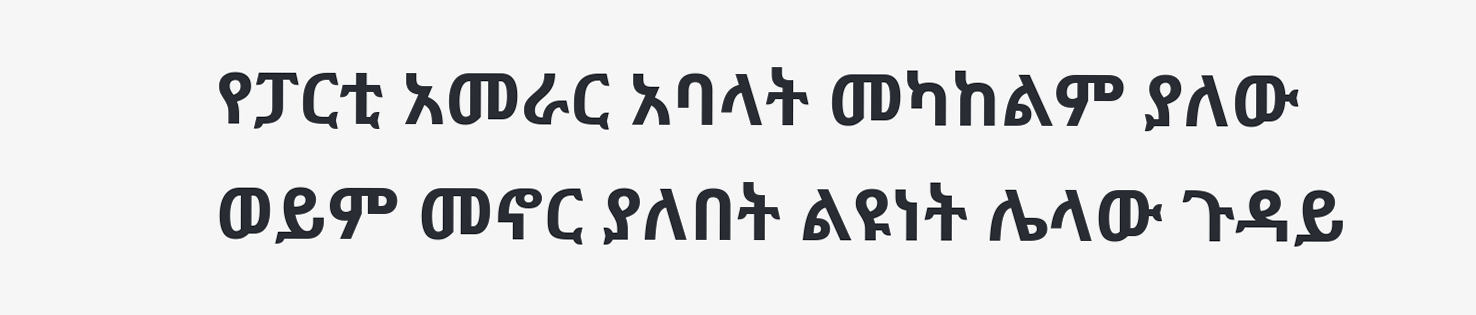የፓርቲ አመራር አባላት መካከልም ያለው ወይም መኖር ያለበት ልዩነት ሌላው ጉዳይ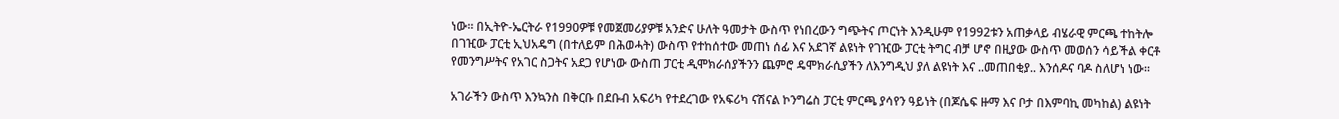ነው፡፡ በኢትዮ-ኤርትራ የ1990ዎቹ የመጀመሪያዎቹ አንድና ሁለት ዓመታት ውስጥ የነበረውን ግጭትና ጦርነት እንዲሁም የ1992ቱን አጠቃላይ ብሄራዊ ምርጫ ተከትሎ በገዢው ፓርቲ ኢህአዴግ (በተለይም በሕወሓት) ውስጥ የተከሰተው መጠነ ሰፊ እና አደገኛ ልዩነት የገዢው ፓርቲ ትግር ብቻ ሆኖ በዚያው ውስጥ መወሰን ሳይችል ቀርቶ የመንግሥትና የአገር ስጋትና አደጋ የሆነው ውስጠ ፓርቲ ዲሞክራሰያችንን ጨምሮ ዴሞክራሲያችን ለእንግዲህ ያለ ልዩነት እና ..መጠበቂያ.. እንሰዶና ባዶ ስለሆነ ነው፡፡

አገራችን ውስጥ እንኳንስ በቅርቡ በደቡብ አፍሪካ የተደረገው የአፍሪካ ናሽናል ኮንግሬስ ፓርቲ ምርጫ ያሳየን ዓይነት (በጆሴፍ ዙማ እና ቦታ በእምባኪ መካከል) ልዩነት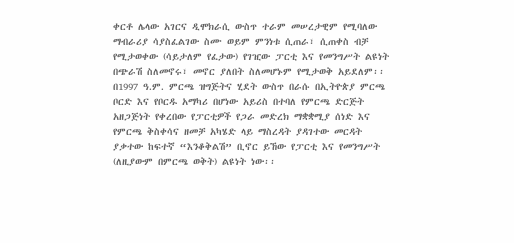ቀርቶ ሌላው አገርና ዲሞክራሲ ውስጥ ተራም መሠረታዊም የሚባለው ማብራሪያ ሳያስፈልገው ስሙ ወይም ምንነቱ ሲጠራ፣ ሲጠቀስ ብቻ የሚታወቀው (ሳይታለም የፈታው) የገዢው ፓርቲ እና የመንግሥት ልዩነት በጭራሽ ስለመኖሩ፣ መኖር ያለበት ስለመሆኑም የሚታወቅ አይደለም፡፡ በ1997 ዓ.ም. ምርጫ ዝግጅትና ሂደት ውስጥ በራሱ በኢትዮጵያ ምርጫ ቦርድ እና የቦርዱ አማካሪ በሆነው አይሪስ በተባለ የምርጫ ድርጅት አዘጋጅነት የቀረበው የፓርቲዎች የጋራ መድረክ ማቋቋሚያ ሰነድ እና የምርጫ ቅስቀሳና ዘመቻ አካሄድ ላይ ማስረዳት ያዳገተው መርዳት ያቃተው ከፍተኛ “እንቆቅልሽ” ቢኖር ይኸው የፓርቲ እና የመንግሥት (ለዚያውም በምርጫ ወቅት) ልዩነት ነው፡፡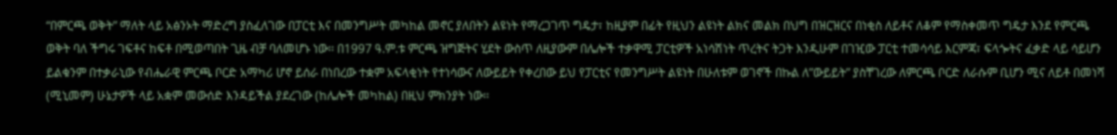“በምርጫ ወቅት” ማለት ላይ አፅንኦት ማድረግ ያስፈለገው በፓርቲ እና በመንግሥት መካከል መኖር ያለበትን ልዩነት የማረጋገጥ ግዴታ፣ ከዚያም በፊት የዚህን ልዩነት ልክና መልክ በህግ በዝርዝርና በነቂስ ለይቶና ለቆም የማስቀመጥ ግዴታ እንደ የምርጫ ወቅት ባለ ችግሩ ገፍቶና ከፍቶ በሚወጣበት ጊዜ ብቻ ባለመሆኑ ነው፡፡ በ1997 ዓ.ም.ቱ ምርጫ ዝግጅትና ሂደት ውስጥ ለዚያውም በሌሎች ተቃዋሚ ፓርቲዎች አነሳሽነት ጥረትና ትጋት እንዲሁም በገዢው ፓርቲ ተመሳሳይ እርምጃ፣ ፍላጐትና ፈቃድ ላይ ሳይሆን ይልቁንም በተቃራኒው የብሔራዊ ምርጫ ቦርድ አማካሪ ሆኖ ይሰራ በነበረው ተቋም አፍላቂነት የተነሳውና ለውይይት የቀረበው ይህ የፓርቲና የመንግሥት ልዩነት በሁለቱም ወገኖች በኩል ለ”ውይይት” ያስቸገረው ለምርጫ ቦርድ ለራሱም ቢሆን ሚና ለይቶ በመነሻ (ሚኒመም) ሁኔታዎች ላይ አቋም መውሰድ እንዳይችል ያደረገው (ከሌሎች መካከል) በዚህ ምክንያት ነው፡፡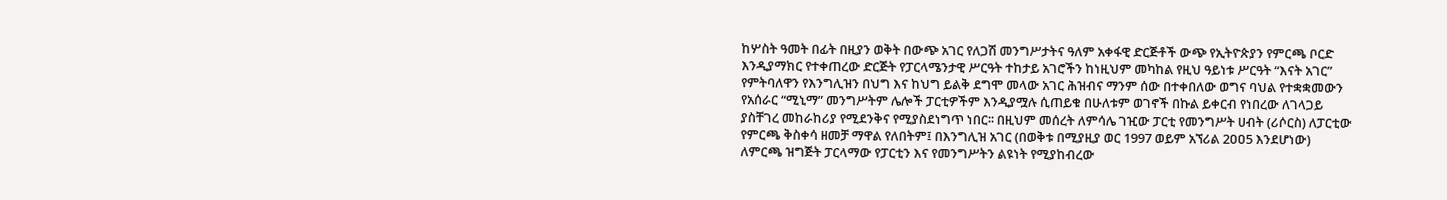ከሦስት ዓመት በፊት በዚያን ወቅት በውጭ አገር የለጋሽ መንግሥታትና ዓለም አቀፋዊ ድርጅቶች ውጭ የኢትዮጵያን የምርጫ ቦርድ እንዲያማክር የተቀጠረው ድርጅት የፓርላሜንታዊ ሥርዓት ተከታይ አገሮችን ከነዚህም መካከል የዚህ ዓይነቱ ሥርዓት “እናት አገር” የምትባለዋን የእንግሊዝን በህግ እና ከህግ ይልቅ ደግሞ መላው አገር ሕዝብና ማንም ሰው በተቀበለው ወግና ባህል የተቋቋመውን የአሰራር “ሚኒማ” መንግሥትም ሌሎች ፓርቲዎችም እንዲያሟሉ ሲጠይቁ በሁለቱም ወገኖች በኩል ይቀርብ የነበረው ለገላጋይ ያስቸገረ መከራከሪያ የሚደንቅና የሚያስደነግጥ ነበር፡፡ በዚህም መሰረት ለምሳሌ ገዢው ፓርቲ የመንግሥት ሀብት (ሪሶርስ) ለፓርቲው የምርጫ ቅስቀሳ ዘመቻ ማዋል የለበትም፤ በእንግሊዝ አገር (በወቅቱ በሚያዚያ ወር 1997 ወይም አኘሪል 2ዐዐ5 እንደሆነው) ለምርጫ ዝግጅት ፓርላማው የፓርቲን እና የመንግሥትን ልዩነት የሚያከብረው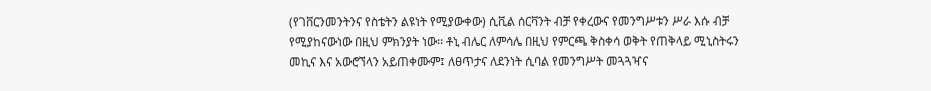(የገቨርንመንትንና የስቴትን ልዩነት የሚያውቀው) ሲቪል ሰርቫንት ብቻ የቀረውና የመንግሥቱን ሥራ እሱ ብቻ የሚያከናውነው በዚህ ምክንያት ነው፡፡ ቶኒ ብሌር ለምሳሌ በዚህ የምርጫ ቅስቀሳ ወቅት የጠቅላይ ሚኒስትሩን መኪና እና አውሮኘላን አይጠቀሙም፤ ለፀጥታና ለደንነት ሲባል የመንግሥት መጓጓዣና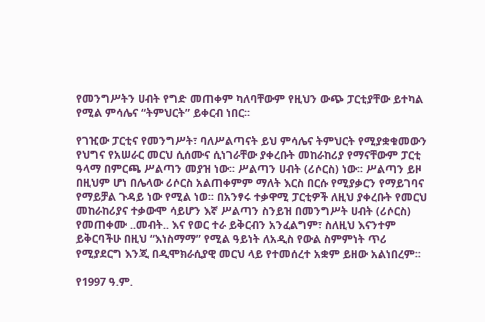የመንግሥትን ሀብት የግድ መጠቀም ካለባቸውም የዚህን ውጭ ፓርቲያቸው ይተካል የሚል ምሳሌና “ትምህርት” ይቀርብ ነበር፡፡

የገዢው ፓርቲና የመንግሥት፣ ባለሥልጣናት ይህ ምሳሌና ትምህርት የሚያቋቁመውን የህግና የአሠራር መርህ ሲሰሙና ሲነገራቸው ያቀረቡት መከራከሪያ የማናቸውም ፓርቲ ዓላማ በምርጫ ሥልጣን መያዝ ነው፡፡ ሥልጣን ሀብት (ሪሶርስ) ነው፡፡ ሥልጣን ይዞ በዚህም ሆነ በሌላው ሪሶርስ አልጠቀምም ማለት እርስ በርሱ የሚያቃርን የማይገባና የማይቻል ጉዳይ ነው የሚል ነወ፡፡ በአንፃሩ ተቃዋሚ ፓርቲዎች ለዚህ ያቀረቡት የመርህ መከራከሪያና ተቃውሞ ሳይሆን እኛ ሥልጣን ስንይዝ በመንግሥት ሀብት (ሪሶርስ) የመጠቀሙ ..መብት.. እና የወር ተራ ይቅርብን አንፈልግም፣ ስለዚህ እናንተም ይቅርባችሁ በዚህ “እነስማማ” የሚል ዓይነት ለአዲስ የውል ስምምነት ጥሪ የሚያደርግ እንጂ በዲሞክራሲያዊ መርህ ላይ የተመሰረተ አቋም ይዘው አልነበረም፡፡

የ1997 ዓ.ም.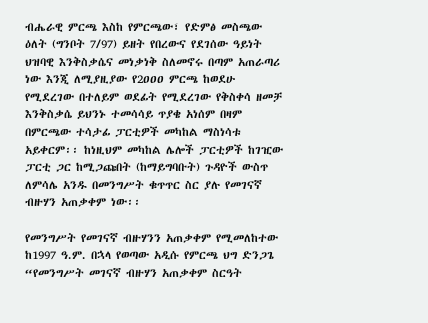ብሔራዊ ምርጫ እስከ የምርጫው፣ የድምፅ መስጫው ዕለት (ግንቦት 7/97) ይዘት የበረውና የደገሰው ዓይነት ህዝባዊ እንቅስቃሴና መነቃነቅ ስለመኖሩ በጣም አጠራጣሪ ነው እንጂ ለሚያዚያው የ2ዐዐዐ ምርጫ ከወደሁ የሚደረገው በተለይም ወደፊት የሚደረገው የቅስቀሳ ዘመቻ እንቅስቃሴ ይህንኑ ተመሳሳይ ጥያቄ አነሰም በዛም በምርጫው ተሳታፊ ፓርቲዎች መካከል ማስነሳቱ አይቀርም፡፡ ከነዚህም መካከል ሌሎች ፓርቲዎች ከገዢው ፓርቲ ጋር ከሚጋጩበት (ከማይግባቡት) ጉዳዮች ውስጥ ለምሳሌ አንዱ በመንግሥት ቁጥጥር ስር ያሉ የመገናኛ ብዙሃን አጠቃቀም ነው፡፡

የመንግሥት የመገናኛ ብዙሃንን አጠቃቀም የሚመለከተው ከ1997 ዓ.ም. በኋላ የወጣው አዲሱ የምርጫ ህግ ድንጋጌ “የመንግሥት መገናኛ ብዙሃን አጠቃቀም ስርዓት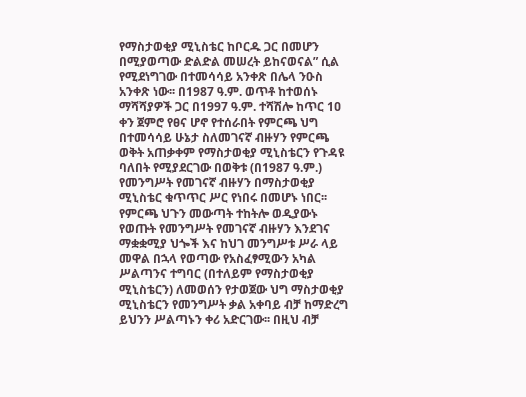የማስታወቂያ ሚኒስቴር ከቦርዱ ጋር በመሆን በሚያወጣው ድልድል መሠረት ይከናወናል” ሲል የሚደነግገው በተመሳሳይ አንቀጽ በሌላ ንዑስ አንቀጽ ነው፡፡ በ1987 ዓ.ም. ወጥቶ ከተወሰኑ ማሻሻያዎች ጋር በ1997 ዓ.ም. ተሻሽሎ ከጥር 1ዐ ቀን ጀምሮ የፀና ሆኖ የተሰራበት የምርጫ ህግ በተመሳሳይ ሁኔታ ስለመገናኛ ብዙሃን የምርጫ ወቅት አጠቃቀም የማስታወቂያ ሚኒስቴርን የጉዳዩ ባለበት የሚያደርገው በወቅቱ (በ1987 ዓ.ም.) የመንግሥት የመገናኛ ብዙሃን በማስታወቂያ ሚኒስቴር ቁጥጥር ሥር የነበሩ በመሆኑ ነበር፡፡ የምርጫ ህጉን መውጣት ተከትሎ ወዲያውኑ የወጡት የመንግሥት የመገናኛ ብዙሃን እንደገና ማቋቋሚያ ህጐች እና ከህገ መንግሥቱ ሥራ ላይ መዋል በኋላ የወጣው የአስፈፃሚውን አካል ሥልጣንና ተግባር (በተለይም የማስታወቂያ ሚኒስቴርን) ለመወሰን የታወጀው ህግ ማስታወቂያ ሚኒስቴርን የመንግሥት ቃል አቀባይ ብቻ ከማድረግ ይህንን ሥልጣኑን ቀሪ አድርገው፡፡ በዚህ ብቻ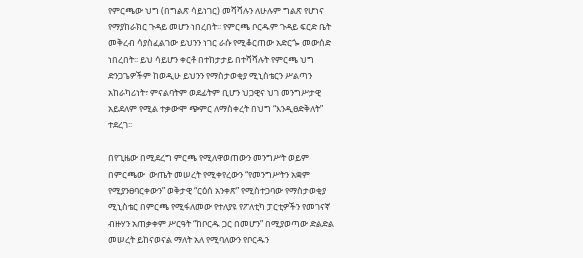የምርጫው ህግ (በግልጽ ሳይነገር) መሻሻሉን ለሁሉም ግልጽ የሆነና የማያከራክር ጉዳይ መሆን ነበረበት፡፡ የምርጫ ቦርዱም ጉዳይ ፍርድ ቤት መቅረብ ሳያስፈልገው ይህንን ነገር ራሱ የሚቆርጠው አድርጐ መውሰድ ነበረበት፡፡ ይህ ሳይሆን ቀርቶ በተከታታይ በተሻሻሉት የምርጫ ህግ ድንጋጌዎችም ከወዲሁ ይህንን የማስታወቂያ ሚኒስቴርን ሥልጣን አከራካሪነት፣ ምናልባትም ወደፊትም ቢሆን ህጋዊና ህገ መንግሥታዊ አይደለም የሚል ተቃውሞ ጭምር ለማስቀረት በህግ “እንዲፀድቅለት” ተደረገ፡፡

በየጊዜው በሚደረግ ምርጫ የሚለዋወጠውን መንግሥት ወይም በምርጫው  ውጤት መሠረት የሚቀየረውን “የመንግሥትን አቋም የሚያንፀባርቀውን” ወቅታዊ “ርዕሰ አንቀጽ” የሚስተጋባው የማስታወቂያ ሚኒስቴር በምርጫ የሚፋለመው የተለያዩ የፖለቲካ ፓርቲዎችን የመገናኛ ብዙሃን አጠቃቀም ሥርዓት “ከቦርዱ ጋር በመሆን” በሚያወጣው ድልድል መሠረት ይከናወናል ማለት አለ የሚባለውን የቦርዱን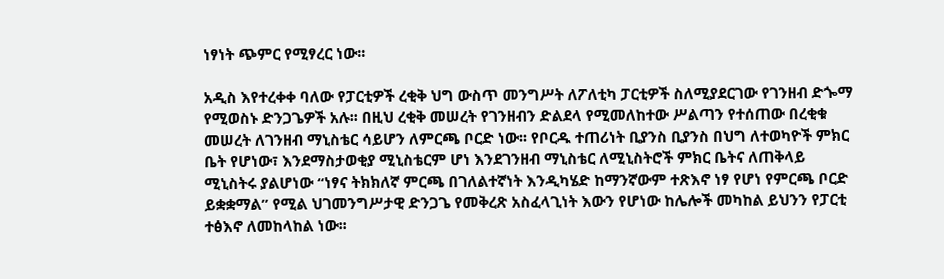ነፃነት ጭምር የሚፃረር ነው፡፡

አዲስ እየተረቀቀ ባለው የፓርቲዎች ረቂቅ ህግ ውስጥ መንግሥት ለፖለቲካ ፓርቲዎች ስለሚያደርገው የገንዘብ ድጐማ የሚወስኑ ድንጋጌዎች አሉ፡፡ በዚህ ረቂቅ መሠረት የገንዘብን ድልደላ የሚመለከተው ሥልጣን የተሰጠው በረቂቁ መሠረት ለገንዘብ ማኒስቴር ሳይሆን ለምርጫ ቦርድ ነው፡፡ የቦርዱ ተጠሪነት ቢያንስ ቢያንስ በህግ ለተወካዮች ምክር ቤት የሆነው፣ እንደማስታወቂያ ሚኒስቴርም ሆነ እንደገንዘብ ማኒስቴር ለሚኒስትሮች ምክር ቤትና ለጠቅላይ ሚኒስትሩ ያልሆነው “ነፃና ትክክለኛ ምርጫ በገለልተኛነት እንዲካሄድ ከማንኛውም ተጽእኖ ነፃ የሆነ የምርጫ ቦርድ ይቋቋማል” የሚል ህገመንግሥታዊ ድንጋጌ የመቅረጽ አስፈላጊነት እውን የሆነው ከሌሎች መካከል ይህንን የፓርቲ ተፅእኖ ለመከላከል ነው፡፡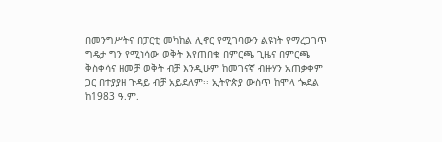በመንግሥትና በፓርቲ መካከል ሊኖር የሚገባውን ልዩነት የማረጋገጥ ግዴታ ግን የሚነሳው ወቅት እየጠበቁ በምርጫ ጊዜና በምርጫ ቅስቀሳና ዘመቻ ወቅት ብቻ እንዲሁም ከመገናኛ ብዙሃን አጠቃቀም ጋር በተያያዘ ጉዳይ ብቻ አይደለም፡፡ ኢትዮጵያ ውስጥ ከሞላ ጐደል ከ1983 ዓ.ም.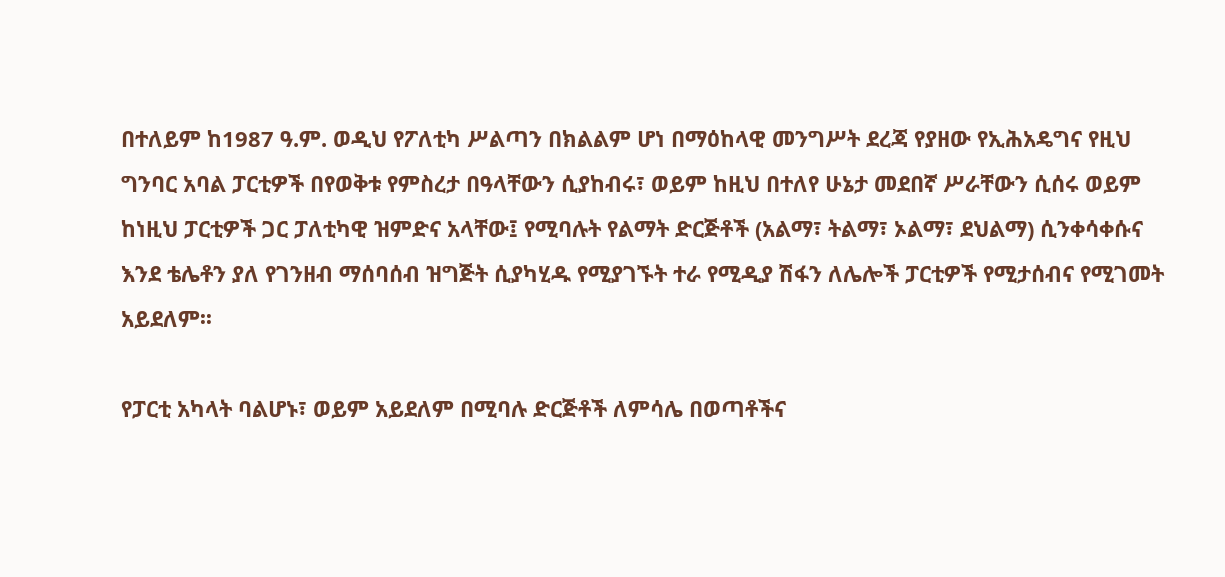በተለይም ከ1987 ዓ.ም. ወዲህ የፖለቲካ ሥልጣን በክልልም ሆነ በማዕከላዊ መንግሥት ደረጃ የያዘው የኢሕአዴግና የዚህ ግንባር አባል ፓርቲዎች በየወቅቱ የምስረታ በዓላቸውን ሲያከብሩ፣ ወይም ከዚህ በተለየ ሁኔታ መደበኛ ሥራቸውን ሲሰሩ ወይም ከነዚህ ፓርቲዎች ጋር ፓለቲካዊ ዝምድና አላቸው፤ የሚባሉት የልማት ድርጅቶች (አልማ፣ ትልማ፣ ኦልማ፣ ደህልማ) ሲንቀሳቀሱና እንደ ቴሌቶን ያለ የገንዘብ ማሰባሰብ ዝግጅት ሲያካሂዱ የሚያገኙት ተራ የሚዲያ ሽፋን ለሌሎች ፓርቲዎች የሚታሰብና የሚገመት አይደለም፡፡

የፓርቲ አካላት ባልሆኑ፣ ወይም አይደለም በሚባሉ ድርጅቶች ለምሳሌ በወጣቶችና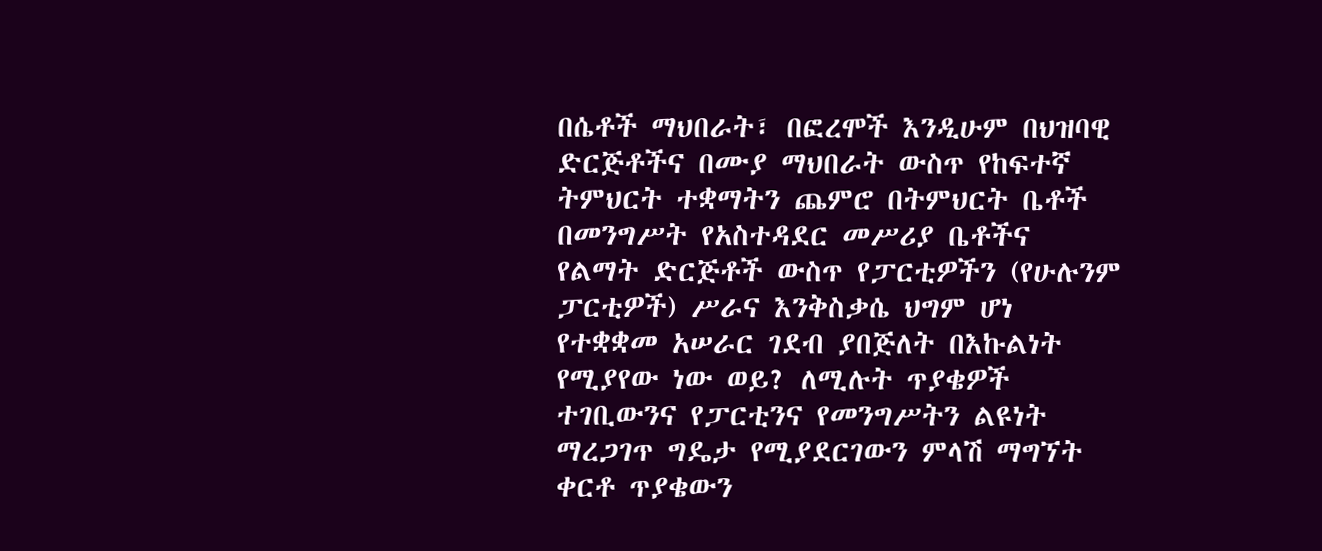በሴቶች ማህበራት፣ በፎረሞች እንዲሁም በህዝባዊ ድርጅቶችና በሙያ ማህበራት ውስጥ የከፍተኛ ትምህርት ተቋማትን ጨምሮ በትምህርት ቤቶች በመንግሥት የአስተዳደር መሥሪያ ቤቶችና የልማት ድርጅቶች ውስጥ የፓርቲዎችን (የሁሉንም ፓርቲዎች) ሥራና እንቅስቃሴ ህግም ሆነ የተቋቋመ አሠራር ገደብ ያበጅለት በእኩልነት የሚያየው ነው ወይ? ለሚሉት ጥያቄዎች ተገቢውንና የፓርቲንና የመንግሥትን ልዩነት ማረጋገጥ ግዴታ የሚያደርገውን ምላሽ ማግኘት ቀርቶ ጥያቄውን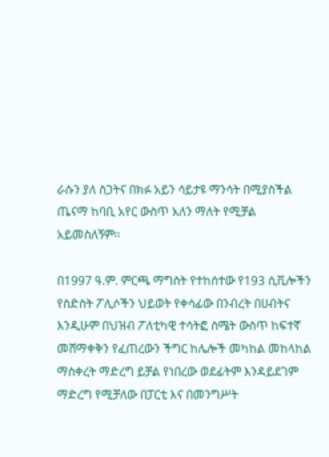ራሱን ያለ ስጋትና በክፉ አይን ሳይታዩ ማንሳት በሚያስችል ጤናማ ከባቢ አየር ውስጥ አለን ማለት የሚቻል አይመስለኝም፡፡

በ1997 ዓ.ም. ምርጫ ማግስት የተከሰተው የ193 ሲቪሎችን የስድስት ፖሊሶችን ህይወት የቀሳፊው በንብረት በሀብትና እንዲሁም በህዝብ ፖለቲካዊ ተሳትፎ ስሜት ውስጥ ከፍተኛ መሸማቀቅን የፈጠረውን ችግር ከሌሎች መካከል መከላከል ማስቀረት ማድረግ ይቻል የነበረው ወደፊትም እንዳይደገም ማድረግ የሚቻለው በፓርቲ እና በመንግሥት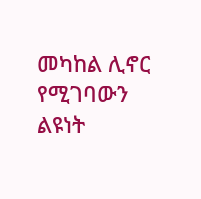መካከል ሊኖር የሚገባውን ልዩነት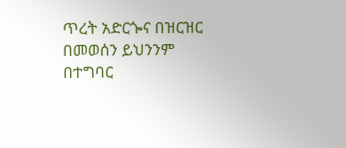ጥረት አድርጐና በዝርዝር በመወሰን ይህንንም በተግባር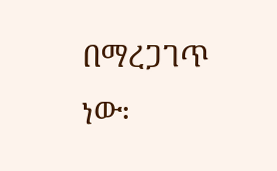በማረጋገጥ ነው፡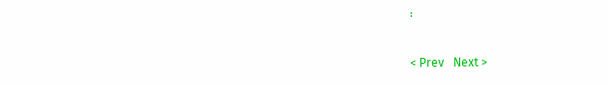፡

< Prev   Next >